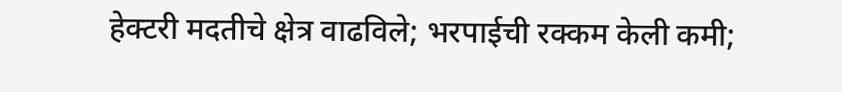हेक्टरी मदतीचे क्षेत्र वाढविले; भरपाईची रक्कम केली कमी;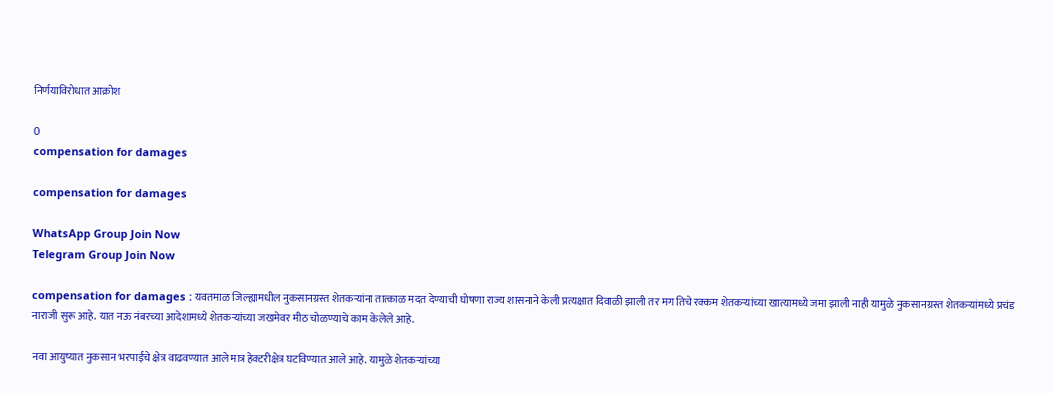निर्णयाविरोधात आक्रोश

0
compensation for damages

compensation for damages

WhatsApp Group Join Now
Telegram Group Join Now

compensation for damages : यवतमाळ जिल्ह्यामधील नुकसानग्रस्त शेतकऱ्यांना तात्काळ मदत देण्याची घोषणा राज्य शासनाने केली प्रत्यक्षात दिवाळी झाली तर मग तिचे रक्कम शेतकऱ्यांच्या खात्यामध्ये जमा झाली नाही यामुळे नुकसानग्रस्त शेतकऱ्यांमध्ये प्रचंड नाराजी सुरू आहे. यात नऊ नंबरच्या आदेशामध्ये शेतकऱ्यांच्या जखमेवर मीठ चोळण्याचे काम केलेले आहे.

नवा आयुष्यात नुकसान भरपाईचे क्षेत्र वाढवण्यात आले मात्र हेक्टरीक्षेत्र घटविण्यात आले आहे. यामुळे शेतकऱ्यांच्या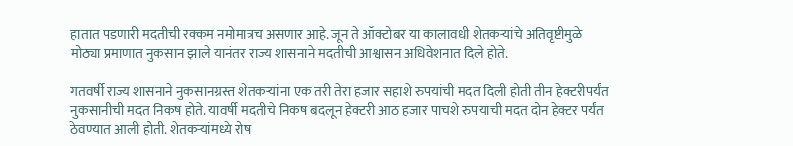हातात पडणारी मदतीची रक्कम नमोमात्रच असणार आहे. जून ते ऑक्टोबर या कालावधी शेतकऱ्यांचे अतिवृष्टीमुळे मोठ्या प्रमाणात नुकसान झाले यानंतर राज्य शासनाने मदतीची आश्वासन अधिवेशनात दिले होते.

गतवर्षी राज्य शासनाने नुकसानग्रस्त शेतकऱ्यांना एक तरी तेरा हजार सहाशे रुपयांची मदत दिली होती तीन हेक्टरीपर्यंत नुकसानीची मदत निकष होते. यावर्षी मदतीचे निकष बदलून हेक्टरी आठ हजार पाचशे रुपयाची मदत दोन हेक्टर पर्यंत ठेवण्यात आली होती. शेतकऱ्यांमध्ये रोष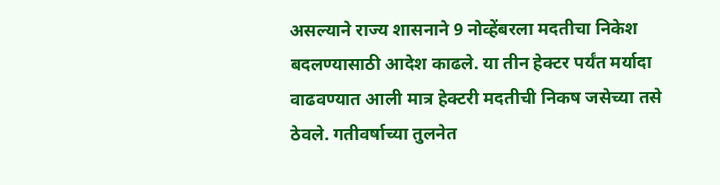असल्याने राज्य शासनाने 9 नोव्हेंबरला मदतीचा निकेश बदलण्यासाठी आदेश काढले. या तीन हेक्टर पर्यंत मर्यादा वाढवण्यात आली मात्र हेक्टरी मदतीची निकष जसेच्या तसे ठेवले. गतीवर्षाच्या तुलनेत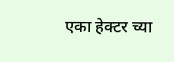एका हेक्टर च्या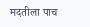मदतीला पाच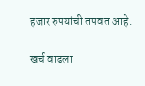हजार रुपयांची तपवत आहे.

खर्च वाढला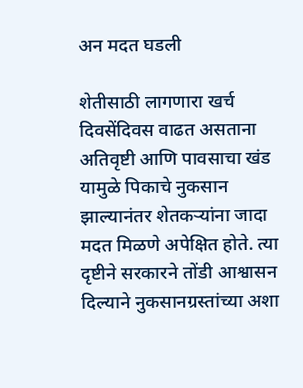अन मदत घडली

शेतीसाठी लागणारा खर्च दिवसेंदिवस वाढत असताना अतिवृष्टी आणि पावसाचा खंड यामुळे पिकाचे नुकसान झाल्यानंतर शेतकऱ्यांना जादा मदत मिळणे अपेक्षित होते. त्या दृष्टीने सरकारने तोंडी आश्वासन दिल्याने नुकसानग्रस्तांच्या अशा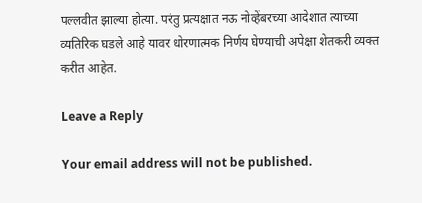पल्लवीत झाल्या होत्या. परंतु प्रत्यक्षात नऊ नोव्हेंबरच्या आदेशात त्याच्या व्यतिरिक घडले आहे यावर धोरणात्मक निर्णय घेण्याची अपेक्षा शेतकरी व्यक्त करीत आहेत.

Leave a Reply

Your email address will not be published.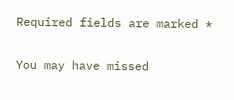Required fields are marked *

You may have missed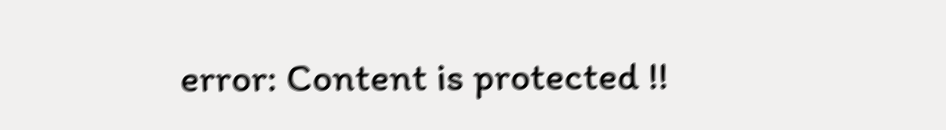error: Content is protected !!